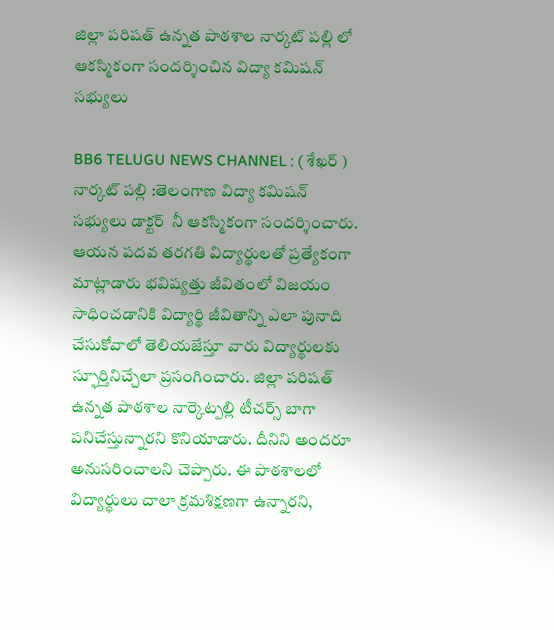జిల్లా పరిషత్ ఉన్నత పాఠశాల నార్కట్ పల్లి లో ఆకస్మికంగా సందర్శించిన విద్యా కమిషన్ సభ్యులు

BB6 TELUGU NEWS CHANNEL : ( శేఖర్ ) నార్కట్ పల్లి :తెలంగాణ విద్యా కమిషన్ సభ్యులు డాక్టర్  నీ ఆకస్మికంగా సందర్శించారు. ఆయన పదవ తరగతి విద్యార్థులతో ప్రత్యేకంగా మాట్లాడారు భవిష్యత్తు జీవితంలో విజయం సాధించడానికి విద్యార్థి జీవితాన్ని ఎలా పునాది చేసుకోవాలో తెలియజేస్తూ వారు విద్యార్థులకు స్ఫూర్తినిచ్చేలా ప్రసంగించారు. జిల్లా పరిషత్ ఉన్నత పాఠశాల నార్కెట్పల్లి టీచర్స్ బాగా పనిచేస్తున్నారని కొనియాడారు. దీనిని అందరూ అనుసరించాలని చెప్పారు. ఈ పాఠశాలలో విద్యార్థులు చాలా క్రమశిక్షణగా ఉన్నారని,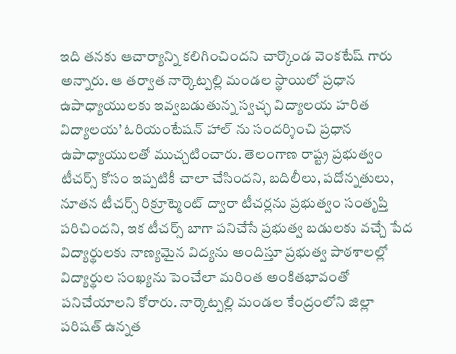ఇది తనకు ఆచార్యాన్ని కలిగించిందని చార్కొండ వెంకటేష్ గారు అన్నారు. ఆ తర్వాత నార్కెట్పల్లి మండల స్థాయిలో ప్రధాన ఉపాధ్యాయులకు ఇవ్వబడుతున్న స్వచ్ఛ విద్యాలయ హరిత విద్యాలయ’ ఓరియంటేషన్ హాల్ ను సందర్శించి ప్రధాన ఉపాధ్యాయులతో ముచ్చటించారు. తెలంగాణ రాష్ట్ర ప్రభుత్వం టీచర్స్ కోసం ఇప్పటికీ చాలా చేసిందని, బదిలీలు, పదోన్నతులు, నూతన టీచర్స్ రిక్రూట్మెంట్ ద్వారా టీచర్లను ప్రభుత్వం సంతృప్తి పరిచిందని, ఇక టీచర్స్ బాగా పనిచేసే ప్రభుత్వ బడులకు వచ్చే పేద విద్యార్థులకు నాణ్యమైన విద్యను అందిస్తూ ప్రభుత్వ పాఠశాలల్లో విద్యార్థుల సంఖ్యను పెంచేలా మరింత అంకితభావంతో పనిచేయాలని కోరారు. నార్కెట్పల్లి మండల కేంద్రంలోని జిల్లా పరిషత్ ఉన్నత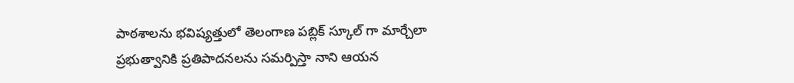పాఠశాలను భవిష్యత్తులో తెలంగాణ పబ్లిక్ స్కూల్ గా మార్చేలా ప్రభుత్వానికి ప్రతిపాదనలను సమర్పిస్తా నాని ఆయన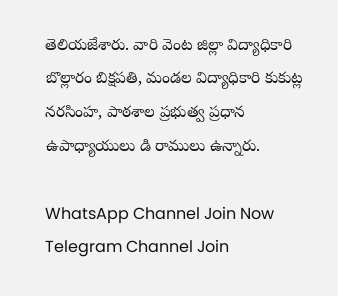తెలియజేశారు. వారి వెంట జిల్లా విద్యాధికారి బొల్లారం బిక్షపతి, మండల విద్యాధికారి కుకుట్ల నరసింహ, పాఠశాల ప్రభుత్వ ప్రధాన ఉపాధ్యాయులు డి రాములు ఉన్నారు.

WhatsApp Channel Join Now
Telegram Channel Join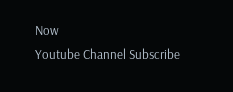Now
Youtube Channel Subscribe